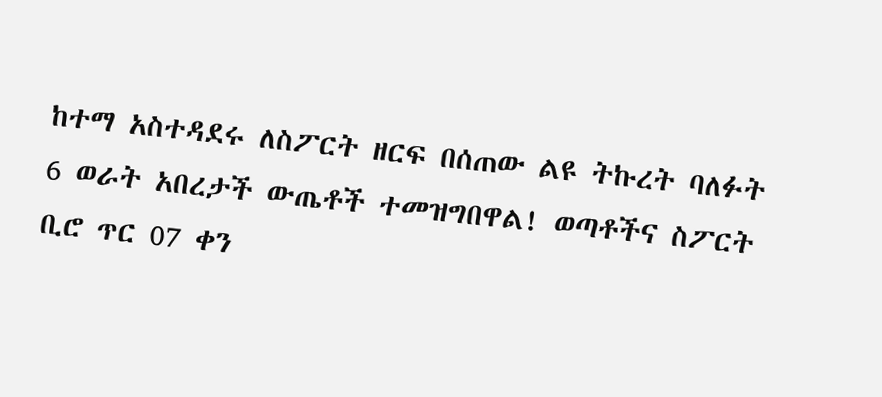ከተማ አስተዳደሩ ለስፖርት ዘርፍ በሰጠው ልዩ ትኩረት ባለፉት 6 ወራት አበረታች ውጤቶች ተመዝግበዋል! ወጣቶችና ስፖርት ቢሮ ጥር 07 ቀን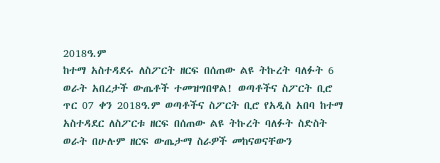2018ዓ.ም
ከተማ አስተዳደሩ ለስፖርት ዘርፍ በሰጠው ልዩ ትኩረት ባለፉት 6 ወራት አበረታች ውጤቶች ተመዝግበዋል! ወጣቶችና ስፖርት ቢሮ ጥር 07 ቀን 2018ዓ.ም ወጣቶችና ስፖርት ቢሮ የአዲስ አበባ ከተማ አስተዳደር ለስፖርቱ ዘርፍ በሰጠው ልዩ ትኩረት ባለፉት ስድስት ወራት በሁሉም ዘርፍ ውጤታማ ስራዎች መከናወናቸውን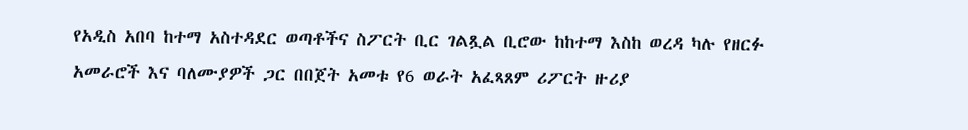የአዲስ አበባ ከተማ አስተዳደር ወጣቶችና ስፖርት ቢር ገልጿል ቢሮው ከከተማ እስከ ወረዳ ካሉ የዘርፉ አመራሮች እና ባለሙያዎች ጋር በበጀት አመቱ የ6 ወራት አፈጻጸም ሪፖርት ዙሪያ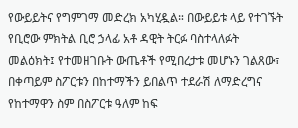የውይይትና የግምገማ መድረክ አካሂዷል። በውይይቱ ላይ የተገኙት የቢሮው ምክትል ቢሮ ኃላፊ አቶ ዳዊት ትርፉ ባስተላለፉት መልዕክት፤ የተመዘገቡት ውጤቶች የሚበረታቱ መሆኑን ገልጸው፣ በቀጣይም ስፖርቱን በከተማችን ይበልጥ ተደራሽ ለማድረግና የከተማዋን ስም በስፖርቱ ዓለም ከፍ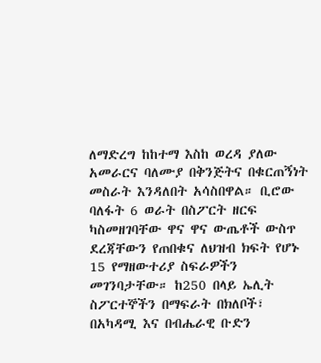ለማድረግ ከከተማ እስከ ወረዳ ያለው አመራርና ባለሙያ በቅንጅትና በቁርጠኝነት መስራት እንዳለበት አሳስበዋል። ቢሮው ባለፋት 6 ወራት በስፖርት ዘርፍ ካስመዘገባቸው ዋና ዋና ውጤቶች ውስጥ ደረጃቸውን የጠበቁና ለህዝብ ክፍት የሆኑ 15 የማዘውተሪያ ስፍራዎችን መገንባታቸው። ከ250 በላይ ኤሊት ስፖርተኞችን በማፍራት በክለቦች፣ በአካዳሚ እና በብሔራዊ ቡድን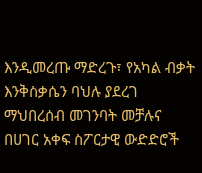እንዲመረጡ ማድረጉ፣ የአካል ብቃት እንቅስቃሴን ባህሉ ያደረገ ማህበረሰብ መገንባት መቻሉና በሀገር አቀፍ ስፖርታዊ ውድድሮች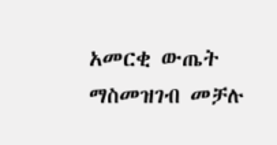አመርቂ ውጤት ማስመዝገብ መቻሉ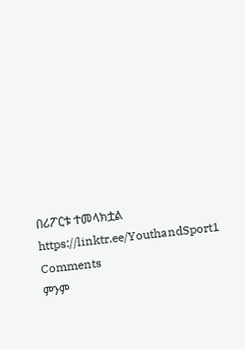በሪፖርቱ ተመላክቷል https://linktr.ee/YouthandSport1
Comments
ምንም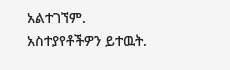አልተገኘም.
አስተያየቶችዎን ይተዉት.